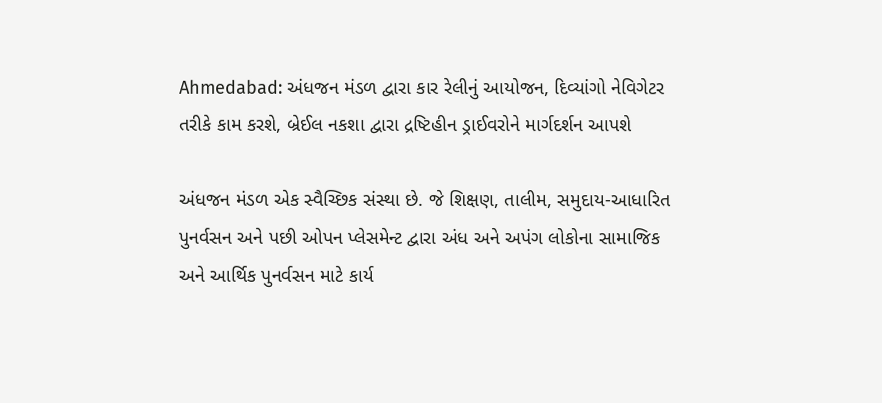Ahmedabad: અંધજન મંડળ દ્વારા કાર રેલીનું આયોજન, દિવ્યાંગો નેવિગેટર તરીકે કામ કરશે, બ્રેઈલ નકશા દ્વારા દ્રષ્ટિહીન ડ્રાઈવરોને માર્ગદર્શન આપશે

અંધજન મંડળ એક સ્વૈચ્છિક સંસ્થા છે. જે શિક્ષણ, તાલીમ, સમુદાય-આધારિત પુનર્વસન અને પછી ઓપન પ્લેસમેન્ટ દ્વારા અંધ અને અપંગ લોકોના સામાજિક અને આર્થિક પુનર્વસન માટે કાર્ય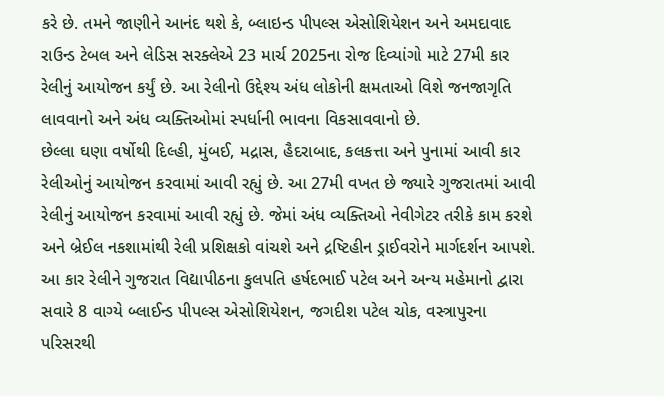કરે છે. તમને જાણીને આનંદ થશે કે, બ્લાઇન્ડ પીપલ્સ એસોશિયેશન અને અમદાવાદ રાઉન્ડ ટેબલ અને લેડિસ સરક્લેએ 23 માર્ચ 2025ના રોજ દિવ્યાંગો માટે 27મી કાર રેલીનું આયોજન કર્યું છે. આ રેલીનો ઉદ્દેશ્ય અંધ લોકોની ક્ષમતાઓ વિશે જનજાગૃતિ લાવવાનો અને અંધ વ્યક્તિઓમાં સ્પર્ધાની ભાવના વિકસાવવાનો છે.
છેલ્લા ઘણા વર્ષોથી દિલ્હી, મુંબઈ, મદ્રાસ, હૈદરાબાદ, કલકત્તા અને પુનામાં આવી કાર રેલીઓનું આયોજન કરવામાં આવી રહ્યું છે. આ 27મી વખત છે જ્યારે ગુજરાતમાં આવી રેલીનું આયોજન કરવામાં આવી રહ્યું છે. જેમાં અંધ વ્યક્તિઓ નેવીગેટર તરીકે કામ કરશે અને બ્રેઈલ નકશામાંથી રેલી પ્રશિક્ષકો વાંચશે અને દ્રષ્ટિહીન ડ્રાઈવરોને માર્ગદર્શન આપશે.
આ કાર રેલીને ગુજરાત વિદ્યાપીઠના કુલપતિ હર્ષદભાઈ પટેલ અને અન્ય મહેમાનો દ્વારા સવારે 8 વાગ્યે બ્લાઈન્ડ પીપલ્સ એસોશિયેશન, જગદીશ પટેલ ચોક, વસ્ત્રાપુરના પરિસરથી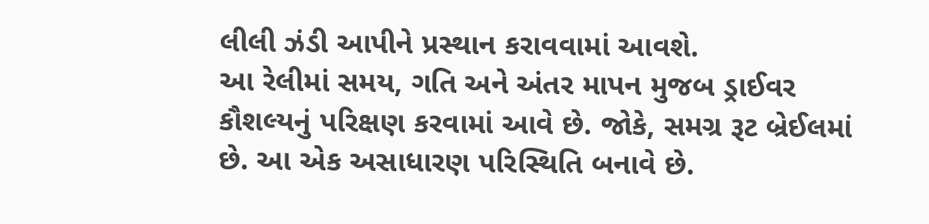લીલી ઝંડી આપીને પ્રસ્થાન કરાવવામાં આવશે.
આ રેલીમાં સમય, ગતિ અને અંતર માપન મુજબ ડ્રાઈવર કૌશલ્યનું પરિક્ષણ કરવામાં આવે છે. જોકે, સમગ્ર રૂટ બ્રેઈલમાં છે. આ એક અસાધારણ પરિસ્થિતિ બનાવે છે.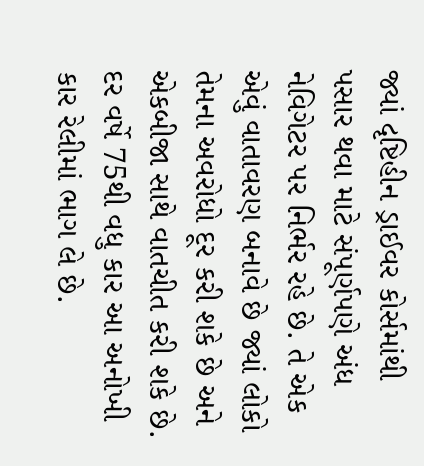જ્યાં દૃષ્ટિહીન ડ્રાઈવર કોર્સમાંથી પસાર થવા માટે સંપૂર્ણપણે અંધ નેવિગેટર પર નિર્ભર રહે છે. તે એક એવું વાતાવરણ બનાવે છે જ્યાં લોકો તેમના અવરોધો દૂર કરી શકે છે અને એકબીજા સાથે વાતચીત કરી શકે છે. દર વર્ષે 75થી વધુ કાર આ અનોખી કાર રેલીમાં ભાગ લે છે.